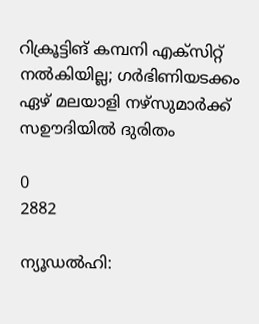റിക്രൂട്ടിങ് കമ്പനി എക്സിറ്റ് നൽകിയില്ല; ഗർഭിണിയടക്കം ഏഴ് മലയാളി നഴ്സുമാർക്ക് സഊദിയിൽ ദുരിതം

0
2882

ന്യൂഡൽഹി: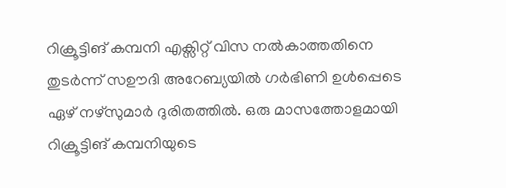റിക്രൂട്ടിങ് കമ്പനി എക്സിറ്റ് വിസ നൽകാത്തതിനെ തുടര്‍ന്ന് സഊദി അറേബ്യയില്‍ ഗര്‍ഭിണി ഉൾപ്പെടെ ഏഴ് നഴ്സുമാര്‍ ദുരിതത്തില്‍. ഒരു മാസത്തോളമായി റിക്രൂട്ടിങ് കമ്പനിയുടെ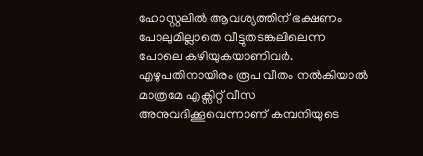ഹോസ്റ്റലില്‍ ആവശ്യത്തിന് ഭക്ഷണം പോലുമില്ലാതെ വീട്ടുതടങ്കലിലെന്ന പോലെ കഴിയുകയാണിവര്‍. എഴുപതിനായിരം രൂപ വീതം നല്‍കിയാല്‍ മാത്രമേ എക്സിറ്റ് വീസ അനുവദിക്കൂവെന്നാണ് കമ്പനിയുടെ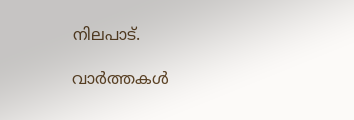നിലപാട്.

വാർത്തകൾ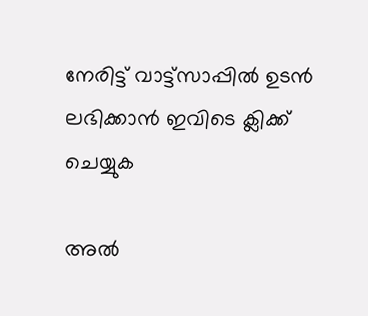നേരിട്ട് വാട്ട്സാപ്പിൽ ഉടൻ ലഭിക്കാൻ ഇവിടെ ക്ലിക്ക് ചെയ്യുക

അൽ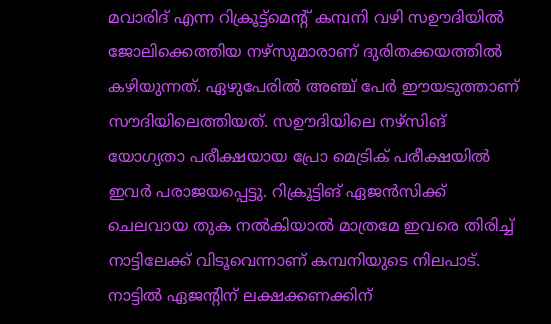മവാരിദ് എന്ന റിക്രൂട്ട്മെന്‍റ് കമ്പനി വഴി സഊദിയില്‍ ജോലിക്കെത്തിയ നഴ്സുമാരാണ് ദുരിതക്കയത്തില്‍ കഴിയുന്നത്. ഏഴുപേരില്‍ അഞ്ച് പേര്‍ ഈയടുത്താണ് സൗദിയിലെത്തിയത്. സഊദിയിലെ നഴ്സിങ് യോഗ്യതാ പരീക്ഷയായ പ്രോ മെട്രിക് പരീക്ഷയില്‍ ഇവര്‍ പരാജയപ്പെട്ടു. റിക്രൂട്ടിങ് ഏജന്‍സിക്ക് ചെലവായ തുക നല്‍കിയാല്‍ മാത്രമേ ഇവരെ തിരിച്ച് നാട്ടിലേക്ക് വിടൂവെന്നാണ് കമ്പനിയുടെ നിലപാട്. നാട്ടില്‍ ഏജന്‍റിന് ലക്ഷക്കണക്കിന്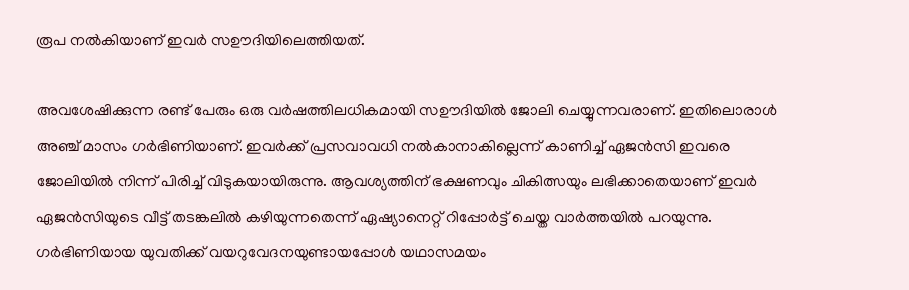രൂപ നല്‍കിയാണ് ഇവര്‍ സഊദിയിലെത്തിയത്.

അവശേഷിക്കുന്ന രണ്ട് പേരും ഒരു വര്‍ഷത്തിലധികമായി സഊദിയില്‍ ജോലി ചെയ്യുന്നവരാണ്. ഇതിലൊരാൾ അഞ്ച് മാസം ഗര്‍ഭിണിയാണ്. ഇവര്‍ക്ക് പ്രസവാവധി നല്‍കാനാകില്ലെന്ന് കാണിച്ച് ഏജന്‍സി ഇവരെ ജോലിയില്‍ നിന്ന് പിരിച്ച് വിടുകയായിരുന്നു. ആവശ്യത്തിന് ഭക്ഷണവും ചികിത്സയും ലഭിക്കാതെയാണ് ഇവര്‍ ഏജന്‍സിയുടെ വീട്ട് തടങ്കലില്‍ കഴിയുന്നതെന്ന് ഏഷ്യാനെറ്റ് റിപ്പോർട്ട് ചെയ്ത വാർത്തയിൽ പറയുന്നു. ഗര്‍ഭിണിയായ യുവതിക്ക് വയറുവേദനയുണ്ടായപ്പോൾ യഥാസമയം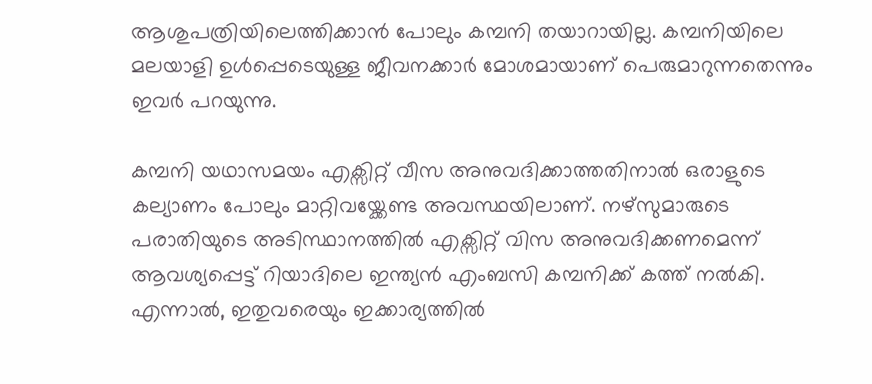ആശുപത്രിയിലെത്തിക്കാന്‍ പോലും കമ്പനി തയാറായില്ല. കമ്പനിയിലെ മലയാളി ഉൾപ്പെടെയുള്ള ജീവനക്കാര്‍ മോശമായാണ് പെരുമാറുന്നതെന്നും ഇവര്‍ പറയുന്നു.

കമ്പനി യഥാസമയം എക്സിറ്റ് വീസ അനുവദിക്കാത്തതിനാല്‍ ഒരാളുടെ കല്യാണം പോലും മാറ്റിവയ്ക്കേണ്ട അവസ്ഥയിലാണ്. നഴ്സുമാരുടെ പരാതിയുടെ അടിസ്ഥാനത്തില്‍ എക്സിറ്റ് വിസ അനുവദിക്കണമെന്ന് ആവശ്യപ്പെട്ട് റിയാദിലെ ഇന്ത്യന്‍ എംബസി കമ്പനിക്ക് കത്ത് നല്‍കി. എന്നാൽ, ഇതുവരെയും ഇക്കാര്യത്തിൽ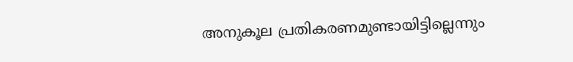അനുകൂല പ്രതികരണമുണ്ടായിട്ടില്ലെന്നും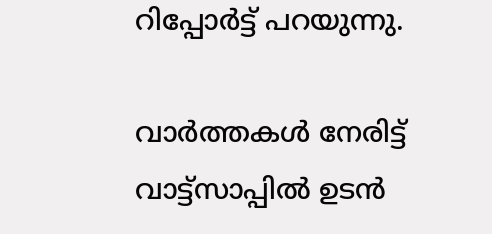റിപ്പോർട്ട് പറയുന്നു.

വാർത്തകൾ നേരിട്ട് വാട്ട്സാപ്പിൽ ഉടൻ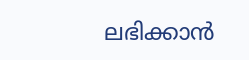ലഭിക്കാൻ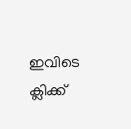ഇവിടെ ക്ലിക്ക്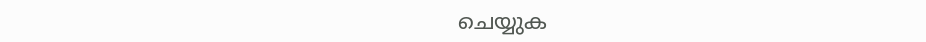ചെയ്യുക